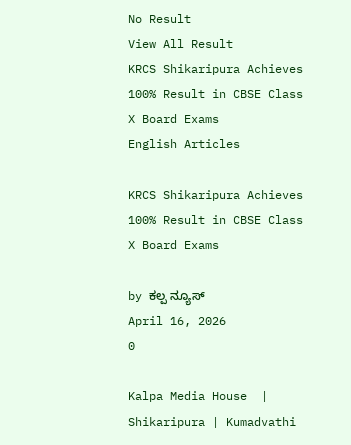No Result
View All Result
KRCS Shikaripura Achieves 100% Result in CBSE Class X Board Exams
English Articles

KRCS Shikaripura Achieves 100% Result in CBSE Class X Board Exams

by ಕಲ್ಪ ನ್ಯೂಸ್
April 16, 2026
0

Kalpa Media House  |  Shikaripura | Kumadvathi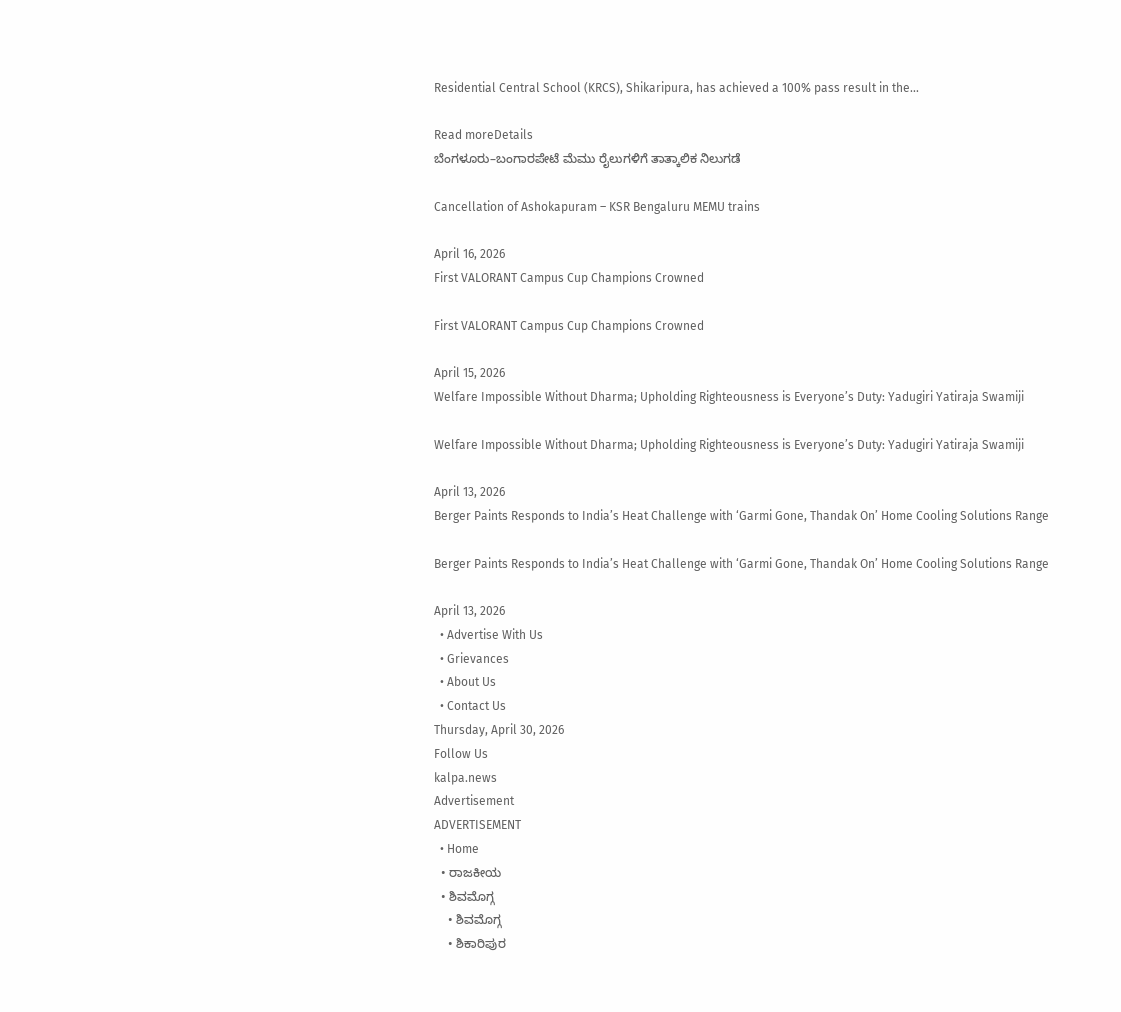Residential Central School (KRCS), Shikaripura, has achieved a 100% pass result in the...

Read moreDetails
ಬೆಂಗಳೂರು–ಬಂಗಾರಪೇಟೆ ಮೆಮು ರೈಲುಗಳಿಗೆ ತಾತ್ಕಾಲಿಕ ನಿಲುಗಡೆ

Cancellation of Ashokapuram – KSR Bengaluru MEMU trains

April 16, 2026
First VALORANT Campus Cup Champions Crowned

First VALORANT Campus Cup Champions Crowned

April 15, 2026
Welfare Impossible Without Dharma; Upholding Righteousness is Everyone’s Duty: Yadugiri Yatiraja Swamiji

Welfare Impossible Without Dharma; Upholding Righteousness is Everyone’s Duty: Yadugiri Yatiraja Swamiji

April 13, 2026
Berger Paints Responds to India’s Heat Challenge with ‘Garmi Gone, Thandak On’ Home Cooling Solutions Range

Berger Paints Responds to India’s Heat Challenge with ‘Garmi Gone, Thandak On’ Home Cooling Solutions Range

April 13, 2026
  • Advertise With Us
  • Grievances
  • About Us
  • Contact Us
Thursday, April 30, 2026
Follow Us
kalpa.news
Advertisement
ADVERTISEMENT
  • Home
  • ರಾಜಕೀಯ
  • ಶಿವಮೊಗ್ಗ
    • ಶಿವಮೊಗ್ಗ
    • ಶಿಕಾರಿಪುರ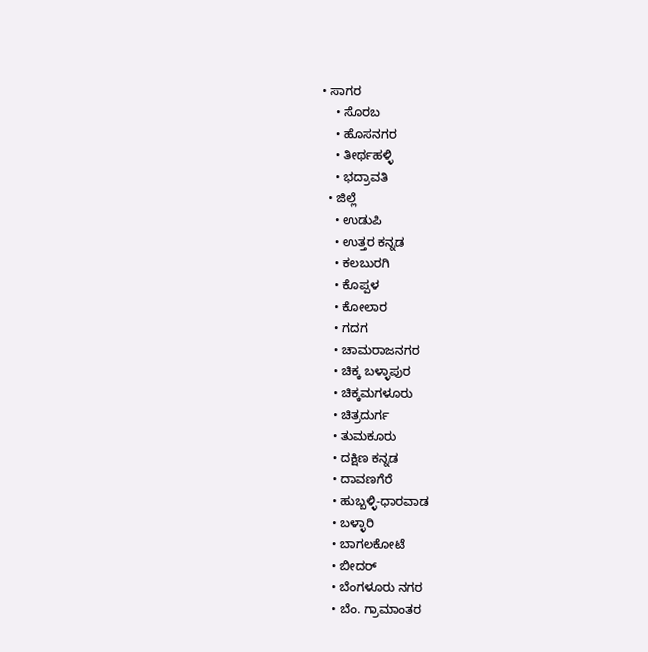• ಸಾಗರ
    • ಸೊರಬ
    • ಹೊಸನಗರ
    • ತೀರ್ಥಹಳ್ಳಿ
    • ಭದ್ರಾವತಿ
  • ಜಿಲ್ಲೆ
    • ಉಡುಪಿ
    • ಉತ್ತರ ಕನ್ನಡ
    • ಕಲಬುರಗಿ
    • ಕೊಪ್ಪಳ
    • ಕೋಲಾರ
    • ಗದಗ
    • ಚಾಮರಾಜನಗರ
    • ಚಿಕ್ಕ ಬಳ್ಳಾಪುರ
    • ಚಿಕ್ಕಮಗಳೂರು
    • ಚಿತ್ರದುರ್ಗ
    • ತುಮಕೂರು
    • ದಕ್ಷಿಣ ಕನ್ನಡ
    • ದಾವಣಗೆರೆ
    • ಹುಬ್ಬಳ್ಳಿ-ಧಾರವಾಡ
    • ಬಳ್ಳಾರಿ
    • ಬಾಗಲಕೋಟೆ
    • ಬೀದರ್
    • ಬೆಂಗಳೂರು ನಗರ
    • ಬೆಂ. ಗ್ರಾಮಾಂತರ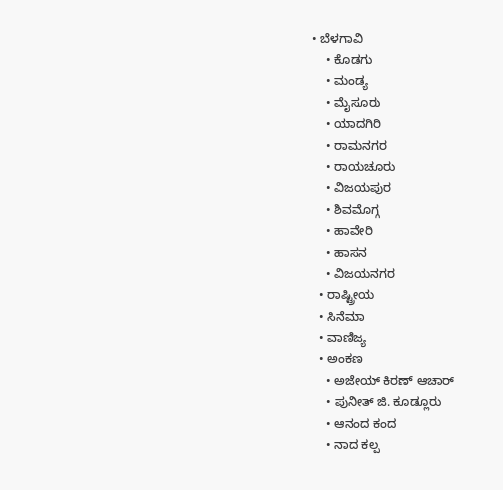• ಬೆಳಗಾವಿ
    • ಕೊಡಗು
    • ಮಂಡ್ಯ
    • ಮೈಸೂರು
    • ಯಾದಗಿರಿ
    • ರಾಮನಗರ
    • ರಾಯಚೂರು
    • ವಿಜಯಪುರ
    • ಶಿವಮೊಗ್ಗ
    • ಹಾವೇರಿ
    • ಹಾಸನ
    • ವಿಜಯನಗರ
  • ರಾಷ್ಟ್ರೀಯ
  • ಸಿನೆಮಾ
  • ವಾಣಿಜ್ಯ
  • ಅಂಕಣ
    • ಅಜೇಯ್ ಕಿರಣ್ ಆಚಾರ್
    • ಪುನೀತ್ ಜಿ. ಕೂಡ್ಲೂರು
    • ಆನಂದ ಕಂದ
    • ನಾದ ಕಲ್ಪ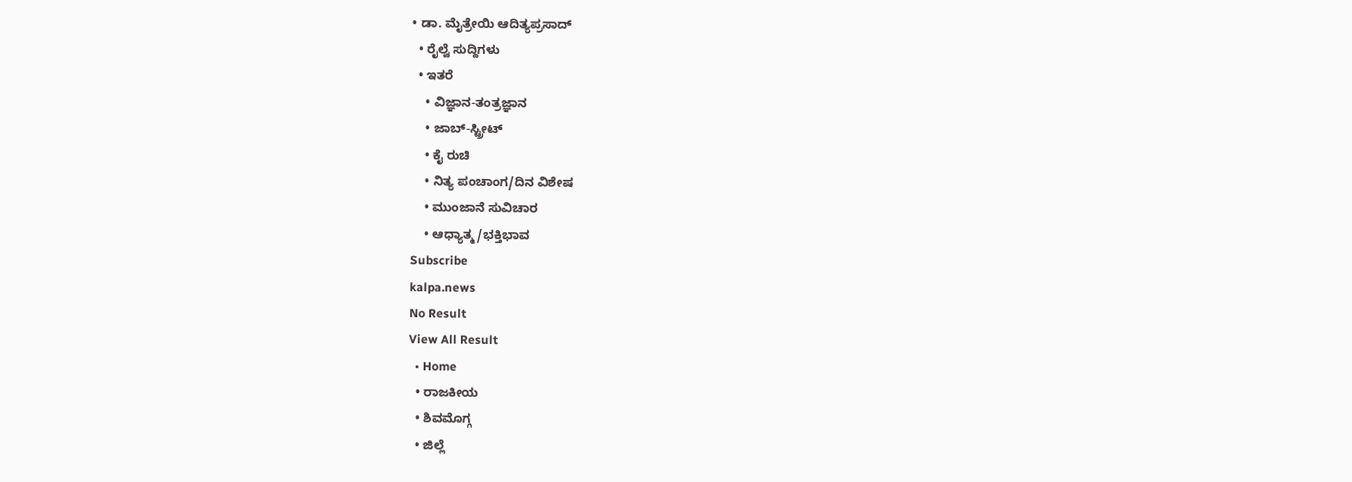• ಡಾ. ಮೈತ್ರೇಯಿ ಆದಿತ್ಯಪ್ರಸಾದ್
  • ರೈಲ್ವೆ ಸುದ್ದಿಗಳು
  • ಇತರೆ
    • ವಿಜ್ಞಾನ-ತಂತ್ರಜ್ಞಾನ
    • ಜಾಬ್-ಸ್ಟ್ರೀಟ್
    • ಕೈ ರುಚಿ
    • ನಿತ್ಯ ಪಂಚಾಂಗ/ದಿನ ವಿಶೇಷ
    • ಮುಂಜಾನೆ ಸುವಿಚಾರ
    • ಆಧ್ಯಾತ್ಮ/ಭಕ್ತಿಭಾವ
Subscribe
kalpa.news
No Result
View All Result
  • Home
  • ರಾಜಕೀಯ
  • ಶಿವಮೊಗ್ಗ
  • ಜಿಲ್ಲೆ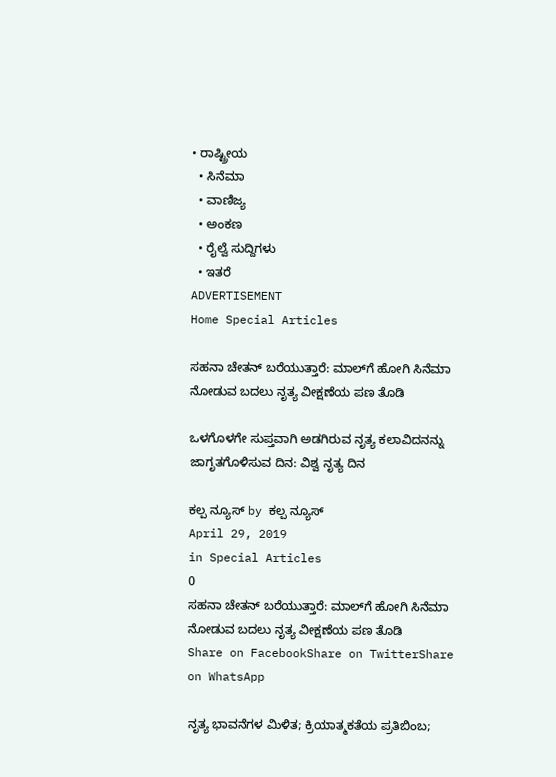• ರಾಷ್ಟ್ರೀಯ
  • ಸಿನೆಮಾ
  • ವಾಣಿಜ್ಯ
  • ಅಂಕಣ
  • ರೈಲ್ವೆ ಸುದ್ದಿಗಳು
  • ಇತರೆ
ADVERTISEMENT
Home Special Articles

ಸಹನಾ ಚೇತನ್ ಬರೆಯುತ್ತಾರೆ: ಮಾಲ್‌ಗೆ ಹೋಗಿ ಸಿನೆಮಾ ನೋಡುವ ಬದಲು ನೃತ್ಯ ವೀಕ್ಷಣೆಯ ಪಣ ತೊಡಿ

ಒಳಗೊಳಗೇ ಸುಪ್ತವಾಗಿ ಅಡಗಿರುವ ನೃತ್ಯ ಕಲಾವಿದನನ್ನು ಜಾಗೃತಗೊಳಿಸುವ ದಿನ: ವಿಶ್ವ ನೃತ್ಯ ದಿನ

ಕಲ್ಪ ನ್ಯೂಸ್ by ಕಲ್ಪ ನ್ಯೂಸ್
April 29, 2019
in Special Articles
0
ಸಹನಾ ಚೇತನ್ ಬರೆಯುತ್ತಾರೆ: ಮಾಲ್‌ಗೆ ಹೋಗಿ ಸಿನೆಮಾ ನೋಡುವ ಬದಲು ನೃತ್ಯ ವೀಕ್ಷಣೆಯ ಪಣ ತೊಡಿ
Share on FacebookShare on TwitterShare on WhatsApp

ನೃತ್ಯ ಭಾವನೆಗಳ ಮಿಳಿತ; ಕ್ರಿಯಾತ್ಮಕತೆಯ ಪ್ರತಿಬಿಂಬ;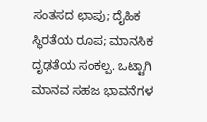ಸಂತಸದ ಛಾಪು; ದೈಹಿಕ ಸ್ಥಿರತೆಯ ರೂಪ; ಮಾನಸಿಕ ದೃಢತೆಯ ಸಂಕಲ್ಪ. ಒಟ್ಟಾಗಿ ಮಾನವ ಸಹಜ ಭಾವನೆಗಳ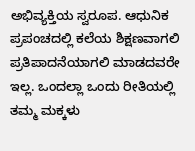ಅಭಿವ್ಯಕ್ತಿಯ ಸ್ವರೂಪ. ಆಧುನಿಕ ಪ್ರಪಂಚದಲ್ಲಿ ಕಲೆಯ ಶಿಕ್ಷಣವಾಗಲಿ ಪ್ರತಿಪಾದನೆಯಾಗಲಿ ಮಾಡದವರೇ ಇಲ್ಲ. ಒಂದಲ್ಲಾ ಒಂದು ರೀತಿಯಲ್ಲಿ ತಮ್ಮ ಮಕ್ಕಳು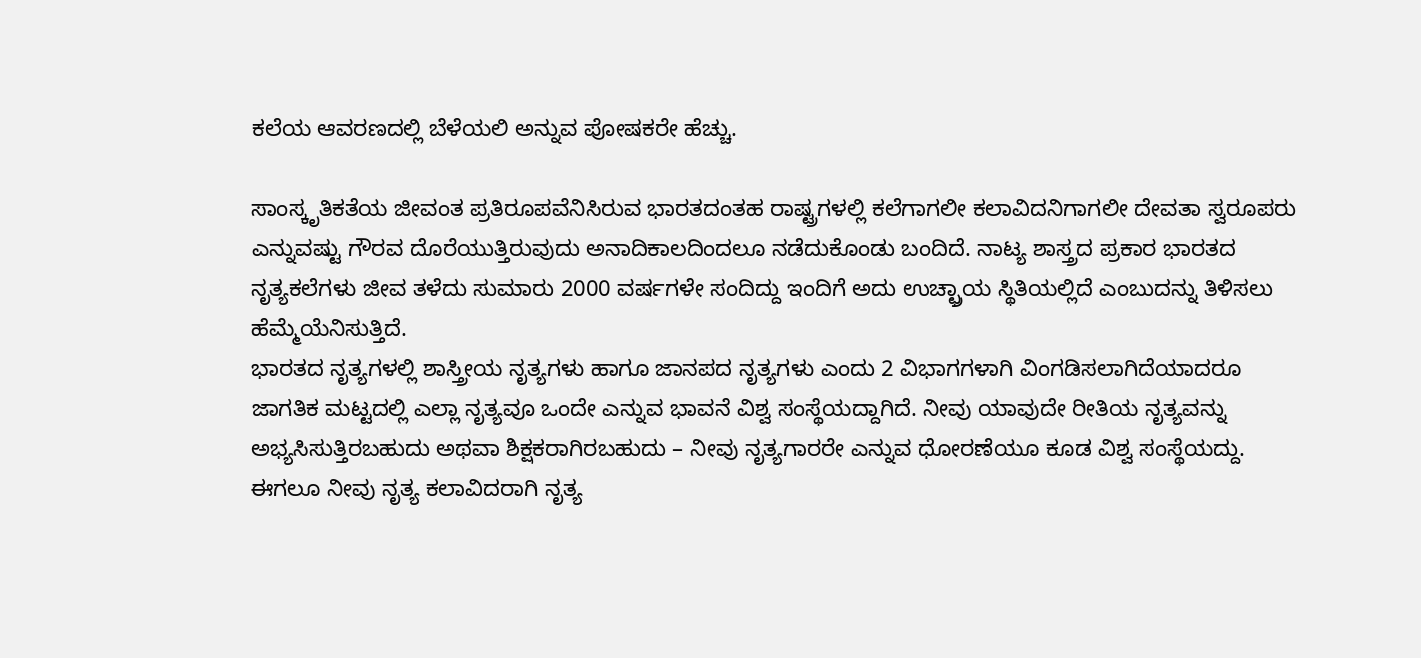ಕಲೆಯ ಆವರಣದಲ್ಲಿ ಬೆಳೆಯಲಿ ಅನ್ನುವ ಪೋಷಕರೇ ಹೆಚ್ಚು.

ಸಾಂಸ್ಕೃತಿಕತೆಯ ಜೀವಂತ ಪ್ರತಿರೂಪವೆನಿಸಿರುವ ಭಾರತದಂತಹ ರಾಷ್ಟ್ರಗಳಲ್ಲಿ ಕಲೆಗಾಗಲೀ ಕಲಾವಿದನಿಗಾಗಲೀ ದೇವತಾ ಸ್ವರೂಪರು ಎನ್ನುವಷ್ಟು ಗೌರವ ದೊರೆಯುತ್ತಿರುವುದು ಅನಾದಿಕಾಲದಿಂದಲೂ ನಡೆದುಕೊಂಡು ಬಂದಿದೆ. ನಾಟ್ಯ ಶಾಸ್ತ್ರದ ಪ್ರಕಾರ ಭಾರತದ ನೃತ್ಯಕಲೆಗಳು ಜೀವ ತಳೆದು ಸುಮಾರು 2000 ವರ್ಷಗಳೇ ಸಂದಿದ್ದು ಇಂದಿಗೆ ಅದು ಉಚ್ಛ್ರಾಯ ಸ್ಥಿತಿಯಲ್ಲಿದೆ ಎಂಬುದನ್ನು ತಿಳಿಸಲು ಹೆಮ್ಮೆಯೆನಿಸುತ್ತಿದೆ.
ಭಾರತದ ನೃತ್ಯಗಳಲ್ಲಿ ಶಾಸ್ತ್ರೀಯ ನೃತ್ಯಗಳು ಹಾಗೂ ಜಾನಪದ ನೃತ್ಯಗಳು ಎಂದು 2 ವಿಭಾಗಗಳಾಗಿ ವಿಂಗಡಿಸಲಾಗಿದೆಯಾದರೂ ಜಾಗತಿಕ ಮಟ್ಟದಲ್ಲಿ ಎಲ್ಲಾ ನೃತ್ಯವೂ ಒಂದೇ ಎನ್ನುವ ಭಾವನೆ ವಿಶ್ವ ಸಂಸ್ಥೆಯದ್ದಾಗಿದೆ. ನೀವು ಯಾವುದೇ ರೀತಿಯ ನೃತ್ಯವನ್ನು ಅಭ್ಯಸಿಸುತ್ತಿರಬಹುದು ಅಥವಾ ಶಿಕ್ಷಕರಾಗಿರಬಹುದು – ನೀವು ನೃತ್ಯಗಾರರೇ ಎನ್ನುವ ಧೋರಣೆಯೂ ಕೂಡ ವಿಶ್ವ ಸಂಸ್ಥೆಯದ್ದು. ಈಗಲೂ ನೀವು ನೃತ್ಯ ಕಲಾವಿದರಾಗಿ ನೃತ್ಯ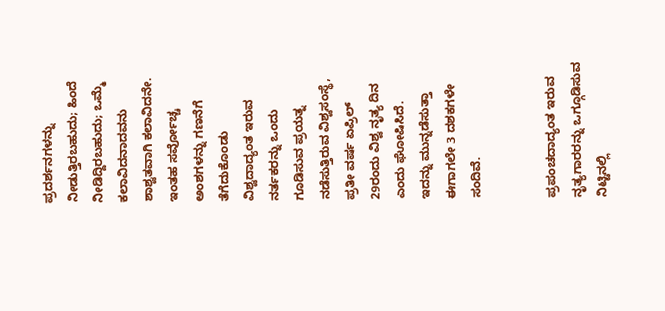ಪ್ರದರ್ಶನಗಳನ್ನು ನೀಡುತ್ತಿರಬಹುದು; ಹಿಂದೆ ನೀಡಿದ್ದಿರಬಹುದು; ಒಮ್ಮೆ ಕಲಾವಿದನಾದವನು ಶಾಶ್ವತವಾಗಿ ಕಲಾವಿದನೇ. ಇಂತಹ ಸರ್ವೋಚ್ಚ ಅಂಶಗಳನ್ನು ಗಣನೆಗೆ ತೆಗೆದುಕೊಂಡು ವಿಶ್ವದಾದ್ಯಂತ ಇರುವ ನರ್ತಕರನ್ನು ಒಂದು ಗೂಡಿಸುವ ಪ್ರಯತ್ನ ನಡೆಸುತ್ತಿರುವ ವಿಶ್ವಸಂಸ್ಥೆ, ಪ್ರತೀ ವರ್ಷ ಏಪ್ರಿಲ್ 29ರಂದು ವಿಶ್ವ ನೃತ್ಯ ದಿನ ಎಂದು ಘೋಷಿಸಿದೆ. ಇದನ್ನು ಮುನ್ನಡೆಸುತ್ತಾ ಈಗಾಗಲೇ 3 ದಶಕಗಳೇ ಸಂದಿವೆ.


ಪ್ರಪಂಚದಾದ್ಯಂತ ಇರುವ ನೃತ್ಯಗಾರರನ್ನು ಒಗ್ಗೂಡಿಸುವ ನಿಟ್ಟಿನಲ್ಲಿ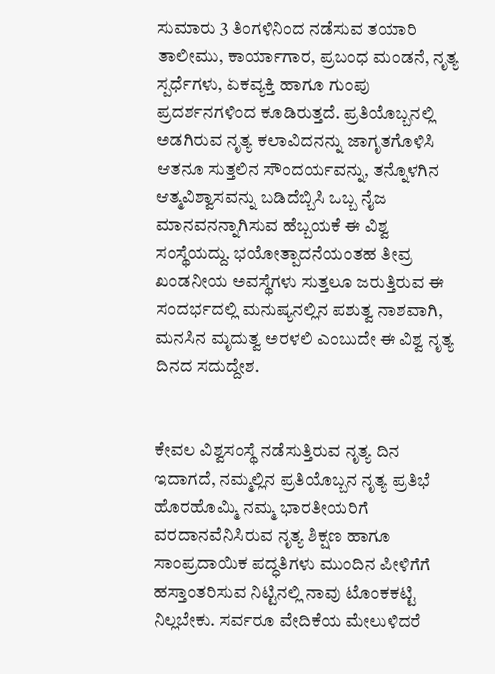ಸುಮಾರು 3 ತಿಂಗಳಿನಿಂದ ನಡೆಸುವ ತಯಾರಿ ತಾಲೀಮು, ಕಾರ್ಯಾಗಾರ, ಪ್ರಬಂಧ ಮಂಡನೆ, ನೃತ್ಯ ಸ್ಪರ್ಧೆಗಳು, ಏಕವ್ಯಕ್ತಿ ಹಾಗೂ ಗುಂಪು ಪ್ರದರ್ಶನಗಳಿಂದ ಕೂಡಿರುತ್ತದೆ. ಪ್ರತಿಯೊಬ್ಬನಲ್ಲಿ ಅಡಗಿರುವ ನೃತ್ಯ ಕಲಾವಿದನನ್ನು ಜಾಗೃತಗೊಳಿಸಿ ಆತನೂ ಸುತ್ತಲಿನ ಸೌಂದರ್ಯವನ್ನು, ತನ್ನೊಳಗಿನ ಆತ್ಮವಿಶ್ವಾಸವನ್ನು ಬಡಿದೆಬ್ಬಿಸಿ ಒಬ್ಬ ನೈಜ ಮಾನವನನ್ನಾಗಿಸುವ ಹೆಬ್ಬಯಕೆ ಈ ವಿಶ್ವ ಸಂಸ್ಥೆಯದ್ದು. ಭಯೋತ್ಪಾದನೆಯಂತಹ ತೀವ್ರ ಖಂಡನೀಯ ಅವಸ್ಥೆಗಳು ಸುತ್ತಲೂ ಜರುತ್ತಿರುವ ಈ ಸಂದರ್ಭದಲ್ಲಿ ಮನುಷ್ಯನಲ್ಲಿನ ಪಶುತ್ವ ನಾಶವಾಗಿ, ಮನಸಿನ ಮೃದುತ್ವ ಅರಳಲಿ ಎಂಬುದೇ ಈ ವಿಶ್ವ ನೃತ್ಯ ದಿನದ ಸದುದ್ದೇಶ.


ಕೇವಲ ವಿಶ್ವಸಂಸ್ಥೆ ನಡೆಸುತ್ತಿರುವ ನೃತ್ಯ ದಿನ ಇದಾಗದೆ, ನಮ್ಮಲ್ಲಿನ ಪ್ರತಿಯೊಬ್ಬನ ನೃತ್ಯ ಪ್ರತಿಭೆ ಹೊರಹೊಮ್ಮಿ ನಮ್ಮ ಭಾರತೀಯರಿಗೆ ವರದಾನವೆನಿಸಿರುವ ನೃತ್ಯ ಶಿಕ್ಷಣ ಹಾಗೂ ಸಾಂಪ್ರದಾಯಿಕ ಪದ್ಧತಿಗಳು ಮುಂದಿನ ಪೀಳಿಗೆಗೆ ಹಸ್ತಾಂತರಿಸುವ ನಿಟ್ಟಿನಲ್ಲಿ ನಾವು ಟೊಂಕಕಟ್ಟಿ ನಿಲ್ಲಬೇಕು. ಸರ್ವರೂ ವೇದಿಕೆಯ ಮೇಲುಳಿದರೆ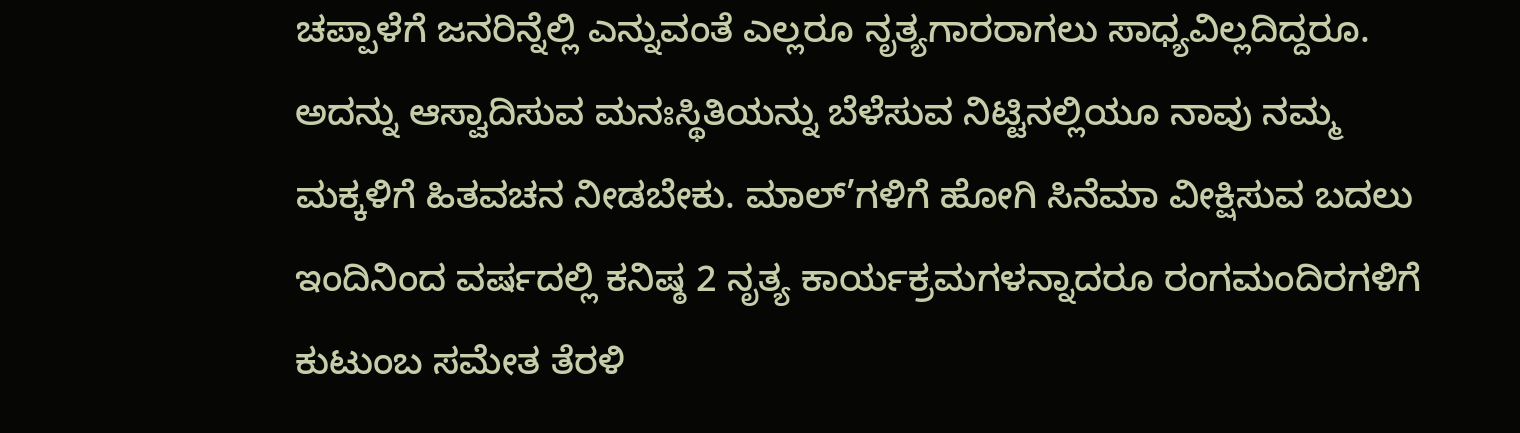ಚಪ್ಪಾಳೆಗೆ ಜನರಿನ್ನೆಲ್ಲಿ ಎನ್ನುವಂತೆ ಎಲ್ಲರೂ ನೃತ್ಯಗಾರರಾಗಲು ಸಾಧ್ಯವಿಲ್ಲದಿದ್ದರೂ. ಅದನ್ನು ಆಸ್ವಾದಿಸುವ ಮನಃಸ್ಥಿತಿಯನ್ನು ಬೆಳೆಸುವ ನಿಟ್ಟಿನಲ್ಲಿಯೂ ನಾವು ನಮ್ಮ ಮಕ್ಕಳಿಗೆ ಹಿತವಚನ ನೀಡಬೇಕು. ಮಾಲ್’ಗಳಿಗೆ ಹೋಗಿ ಸಿನೆಮಾ ವೀಕ್ಷಿಸುವ ಬದಲು ಇಂದಿನಿಂದ ವರ್ಷದಲ್ಲಿ ಕನಿಷ್ಠ 2 ನೃತ್ಯ ಕಾರ್ಯಕ್ರಮಗಳನ್ನಾದರೂ ರಂಗಮಂದಿರಗಳಿಗೆ ಕುಟುಂಬ ಸಮೇತ ತೆರಳಿ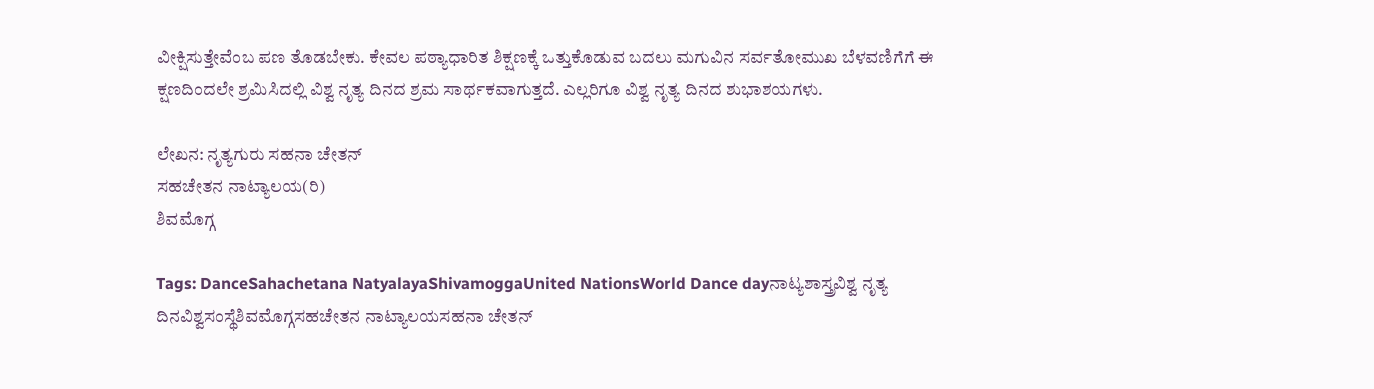ವೀಕ್ಷಿಸುತ್ತೇವೆಂಬ ಪಣ ತೊಡಬೇಕು. ಕೇವಲ ಪಠ್ಯಾಧಾರಿತ ಶಿಕ್ಷಣಕ್ಕೆ ಒತ್ತುಕೊಡುವ ಬದಲು ಮಗುವಿನ ಸರ್ವತೋಮುಖ ಬೆಳವಣಿಗೆಗೆ ಈ ಕ್ಷಣದಿಂದಲೇ ಶ್ರಮಿಸಿದಲ್ಲಿ ವಿಶ್ವ ನೃತ್ಯ ದಿನದ ಶ್ರಮ ಸಾರ್ಥಕವಾಗುತ್ತದೆ. ಎಲ್ಲರಿಗೂ ವಿಶ್ವ ನೃತ್ಯ ದಿನದ ಶುಭಾಶಯಗಳು.

ಲೇಖನ: ನೃತ್ಯಗುರು ಸಹನಾ ಚೇತನ್
ಸಹಚೇತನ ನಾಟ್ಯಾಲಯ(ರಿ)
ಶಿವಮೊಗ್ಗ

Tags: DanceSahachetana NatyalayaShivamoggaUnited NationsWorld Dance dayನಾಟ್ಯಶಾಸ್ತ್ರವಿಶ್ವ ನೃತ್ಯ ದಿನವಿಶ್ವಸಂಸ್ಥೆಶಿವಮೊಗ್ಗಸಹಚೇತನ ನಾಟ್ಯಾಲಯಸಹನಾ ಚೇತನ್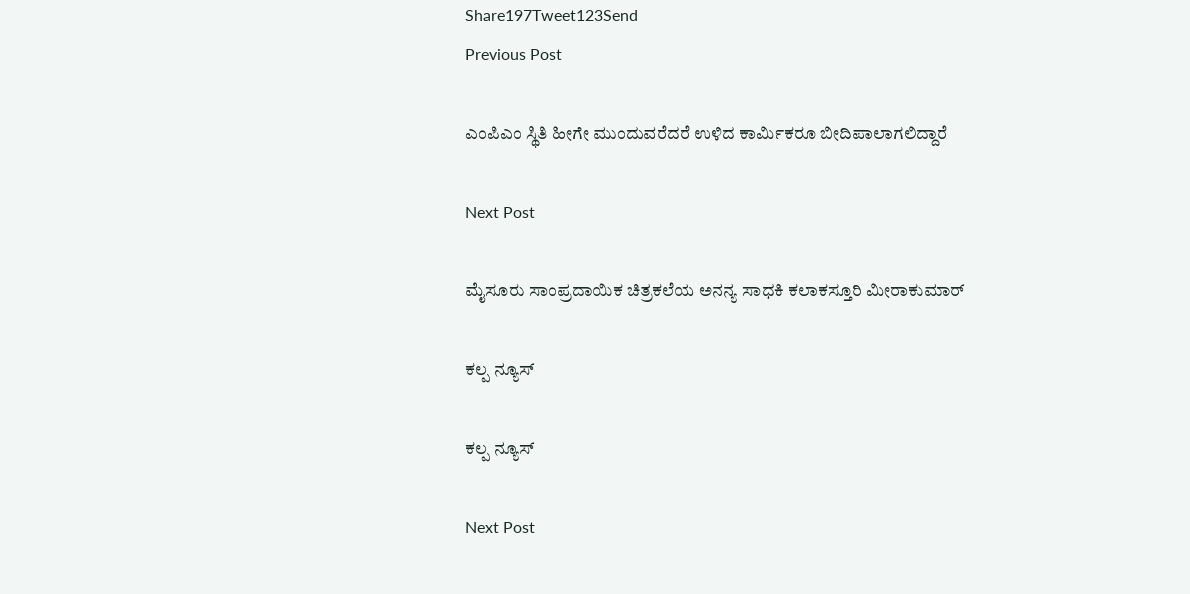Share197Tweet123Send
Previous Post

ಎಂಪಿಎಂ ಸ್ಥಿತಿ ಹೀಗೇ ಮುಂದುವರೆದರೆ ಉಳಿದ ಕಾರ್ಮಿಕರೂ ಬೀದಿಪಾಲಾಗಲಿದ್ದಾರೆ

Next Post

ಮೈಸೂರು ಸಾಂಪ್ರದಾಯಿಕ ಚಿತ್ರಕಲೆಯ ಅನನ್ಯ ಸಾಧಕಿ ಕಲಾಕಸ್ತೂರಿ ಮೀರಾಕುಮಾರ್

ಕಲ್ಪ ನ್ಯೂಸ್

ಕಲ್ಪ ನ್ಯೂಸ್

Next Post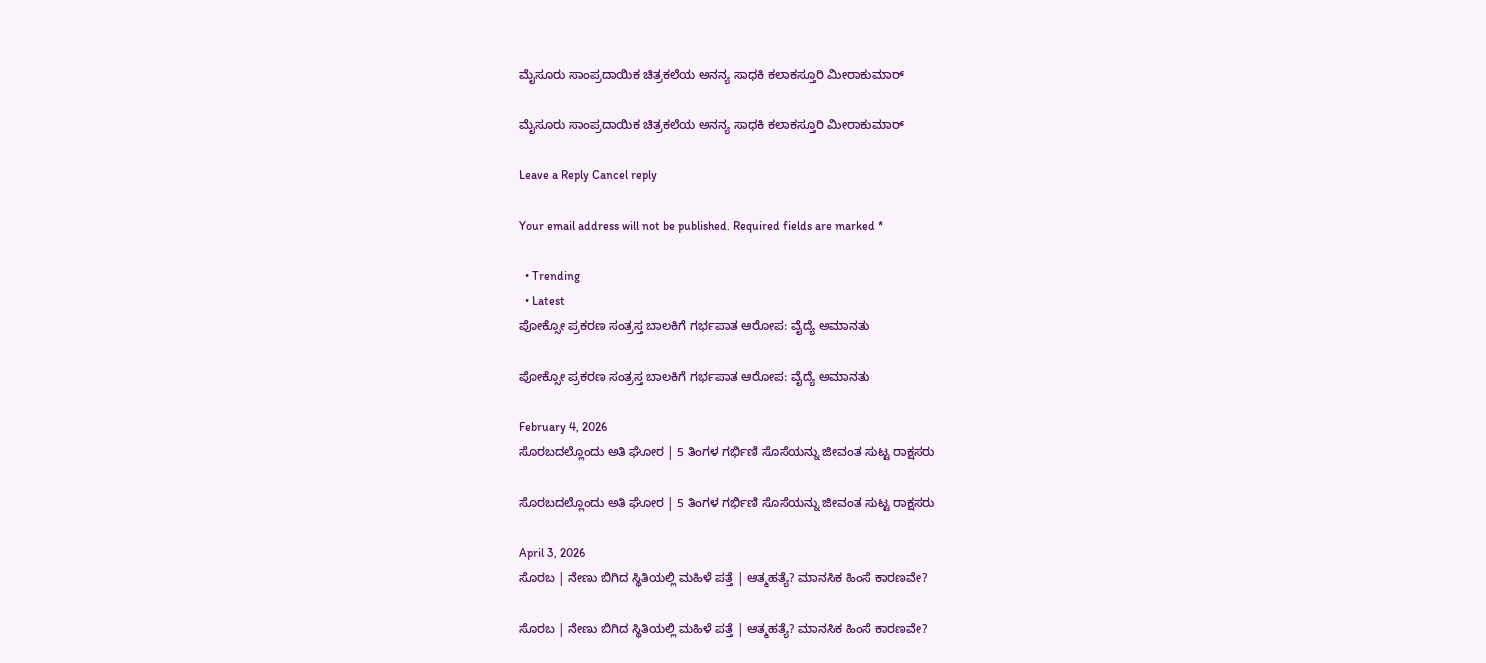ಮೈಸೂರು ಸಾಂಪ್ರದಾಯಿಕ ಚಿತ್ರಕಲೆಯ ಅನನ್ಯ ಸಾಧಕಿ ಕಲಾಕಸ್ತೂರಿ ಮೀರಾಕುಮಾರ್

ಮೈಸೂರು ಸಾಂಪ್ರದಾಯಿಕ ಚಿತ್ರಕಲೆಯ ಅನನ್ಯ ಸಾಧಕಿ ಕಲಾಕಸ್ತೂರಿ ಮೀರಾಕುಮಾರ್

Leave a Reply Cancel reply

Your email address will not be published. Required fields are marked *

  • Trending
  • Latest
ಪೋಕ್ಸೋ ಪ್ರಕರಣ ಸಂತ್ರಸ್ತ ಬಾಲಕಿಗೆ ಗರ್ಭಪಾತ ಆರೋಪ: ವೈದ್ಯೆ ಅಮಾನತು

ಪೋಕ್ಸೋ ಪ್ರಕರಣ ಸಂತ್ರಸ್ತ ಬಾಲಕಿಗೆ ಗರ್ಭಪಾತ ಆರೋಪ: ವೈದ್ಯೆ ಅಮಾನತು

February 4, 2026
ಸೊರಬದಲ್ಲೊಂದು ಅತಿ ಘೋರ | 5 ತಿಂಗಳ ಗರ್ಭಿಣಿ ಸೊಸೆಯನ್ನು ಜೀವಂತ ಸುಟ್ಟ ರಾಕ್ಷಸರು

ಸೊರಬದಲ್ಲೊಂದು ಅತಿ ಘೋರ | 5 ತಿಂಗಳ ಗರ್ಭಿಣಿ ಸೊಸೆಯನ್ನು ಜೀವಂತ ಸುಟ್ಟ ರಾಕ್ಷಸರು

April 3, 2026
ಸೊರಬ | ನೇಣು ಬಿಗಿದ ಸ್ಥಿತಿಯಲ್ಲಿ ಮಹಿಳೆ ಪತ್ತೆ | ಆತ್ಮಹತ್ಯೆ? ಮಾನಸಿಕ ಹಿಂಸೆ ಕಾರಣವೇ?

ಸೊರಬ | ನೇಣು ಬಿಗಿದ ಸ್ಥಿತಿಯಲ್ಲಿ ಮಹಿಳೆ ಪತ್ತೆ | ಆತ್ಮಹತ್ಯೆ? ಮಾನಸಿಕ ಹಿಂಸೆ ಕಾರಣವೇ?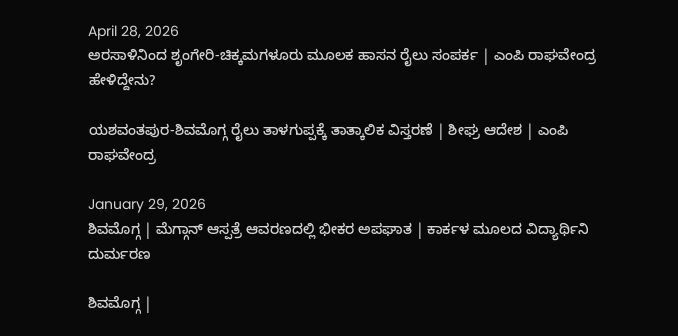April 28, 2026
ಅರಸಾಳಿನಿಂದ ಶೃಂಗೇರಿ-ಚಿಕ್ಕಮಗಳೂರು ಮೂಲಕ ಹಾಸನ ರೈಲು ಸಂಪರ್ಕ | ಎಂಪಿ ರಾಘವೇಂದ್ರ ಹೇಳಿದ್ದೇನು?

ಯಶವಂತಪುರ-ಶಿವಮೊಗ್ಗ ರೈಲು ತಾಳಗುಪ್ಪಕ್ಕೆ ತಾತ್ಕಾಲಿಕ ವಿಸ್ತರಣೆ | ಶೀಘ್ರ ಆದೇಶ | ಎಂಪಿ ರಾಘವೇಂದ್ರ

January 29, 2026
ಶಿವಮೊಗ್ಗ | ಮೆಗ್ಗಾನ್ ಆಸ್ಪತ್ರೆ ಆವರಣದಲ್ಲಿ ಭೀಕರ ಅಪಘಾತ | ಕಾರ್ಕಳ ಮೂಲದ ವಿದ್ಯಾರ್ಥಿನಿ ದುರ್ಮರಣ

ಶಿವಮೊಗ್ಗ |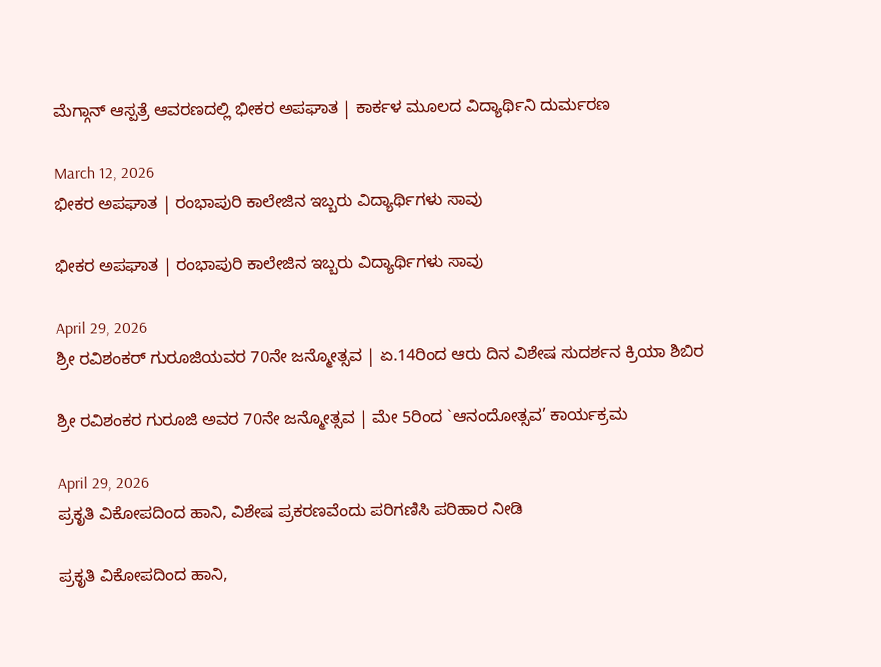ಮೆಗ್ಗಾನ್ ಆಸ್ಪತ್ರೆ ಆವರಣದಲ್ಲಿ ಭೀಕರ ಅಪಘಾತ | ಕಾರ್ಕಳ ಮೂಲದ ವಿದ್ಯಾರ್ಥಿನಿ ದುರ್ಮರಣ

March 12, 2026
ಭೀಕರ ಅಪಘಾತ | ರಂಭಾಪುರಿ ಕಾಲೇಜಿನ ಇಬ್ಬರು ವಿದ್ಯಾರ್ಥಿಗಳು ಸಾವು

ಭೀಕರ ಅಪಘಾತ | ರಂಭಾಪುರಿ ಕಾಲೇಜಿನ ಇಬ್ಬರು ವಿದ್ಯಾರ್ಥಿಗಳು ಸಾವು

April 29, 2026
ಶ್ರೀ ರವಿಶಂಕರ್ ಗುರೂಜಿಯವರ 70ನೇ ಜನ್ಮೋತ್ಸವ | ಏ.14ರಿಂದ ಆರು ದಿನ ವಿಶೇಷ ಸುದರ್ಶನ ಕ್ರಿಯಾ ಶಿಬಿರ

ಶ್ರೀ ರವಿಶಂಕರ ಗುರೂಜಿ ಅವರ 70ನೇ ಜನ್ಮೋತ್ಸವ | ಮೇ 5ರಿಂದ `ಆನಂದೋತ್ಸವ’ ಕಾರ್ಯಕ್ರಮ

April 29, 2026
ಪ್ರಕೃತಿ ವಿಕೋಪದಿಂದ ಹಾನಿ, ವಿಶೇಷ ಪ್ರಕರಣವೆಂದು ಪರಿಗಣಿಸಿ ಪರಿಹಾರ ನೀಡಿ

ಪ್ರಕೃತಿ ವಿಕೋಪದಿಂದ ಹಾನಿ,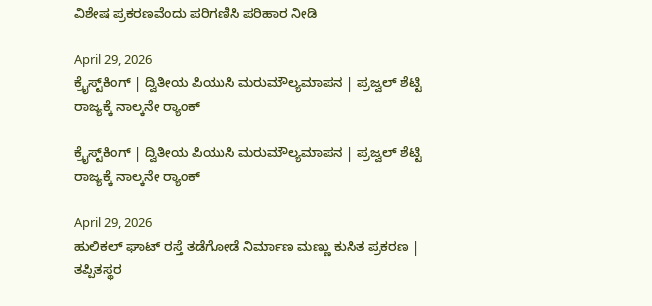ವಿಶೇಷ ಪ್ರಕರಣವೆಂದು ಪರಿಗಣಿಸಿ ಪರಿಹಾರ ನೀಡಿ

April 29, 2026
ಕ್ರೈಸ್ಟ್‌ಕಿಂಗ್ | ದ್ವಿತೀಯ ಪಿಯುಸಿ ಮರುಮೌಲ್ಯಮಾಪನ | ಪ್ರಜ್ವಲ್ ಶೆಟ್ಟಿ ರಾಜ್ಯಕ್ಕೆ ನಾಲ್ಕನೇ ರ್‍ಯಾಂಕ್

ಕ್ರೈಸ್ಟ್‌ಕಿಂಗ್ | ದ್ವಿತೀಯ ಪಿಯುಸಿ ಮರುಮೌಲ್ಯಮಾಪನ | ಪ್ರಜ್ವಲ್ ಶೆಟ್ಟಿ ರಾಜ್ಯಕ್ಕೆ ನಾಲ್ಕನೇ ರ್‍ಯಾಂಕ್

April 29, 2026
ಹುಲಿಕಲ್ ಘಾಟ್ ರಸ್ತೆ ತಡೆಗೋಡೆ ನಿರ್ಮಾಣ ಮಣ್ಣು ಕುಸಿತ ಪ್ರಕರಣ | ತಪ್ಪಿತಸ್ಥರ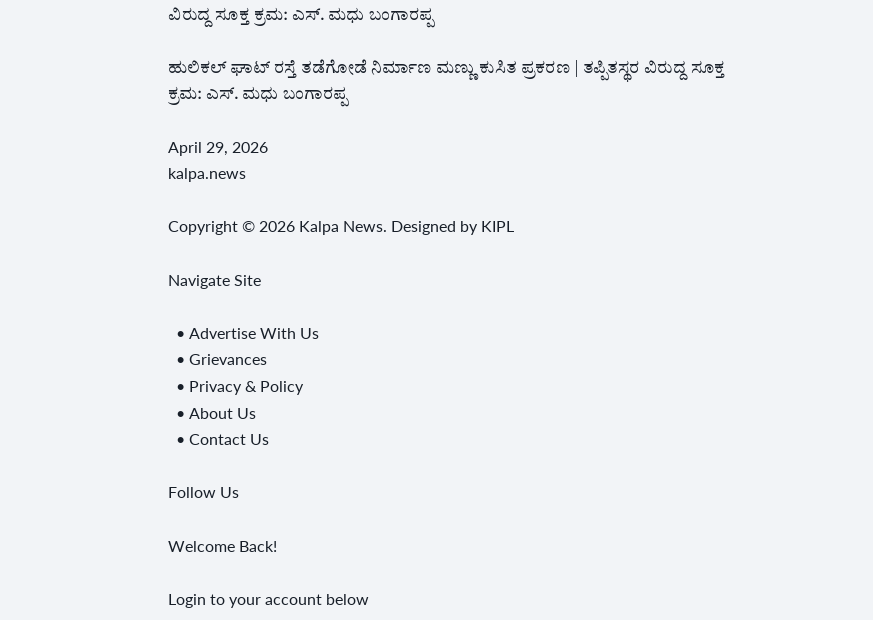ವಿರುದ್ದ ಸೂಕ್ತ ಕ್ರಮ: ಎಸ್. ಮಧು ಬಂಗಾರಪ್ಪ

ಹುಲಿಕಲ್ ಘಾಟ್ ರಸ್ತೆ ತಡೆಗೋಡೆ ನಿರ್ಮಾಣ ಮಣ್ಣು ಕುಸಿತ ಪ್ರಕರಣ | ತಪ್ಪಿತಸ್ಥರ ವಿರುದ್ದ ಸೂಕ್ತ ಕ್ರಮ: ಎಸ್. ಮಧು ಬಂಗಾರಪ್ಪ

April 29, 2026
kalpa.news

Copyright © 2026 Kalpa News. Designed by KIPL

Navigate Site

  • Advertise With Us
  • Grievances
  • Privacy & Policy
  • About Us
  • Contact Us

Follow Us

Welcome Back!

Login to your account below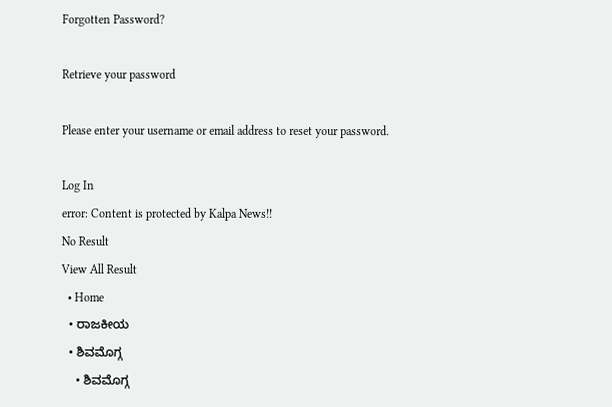Forgotten Password?

Retrieve your password

Please enter your username or email address to reset your password.

Log In
error: Content is protected by Kalpa News!!
No Result
View All Result
  • Home
  • ರಾಜಕೀಯ
  • ಶಿವಮೊಗ್ಗ
    • ಶಿವಮೊಗ್ಗ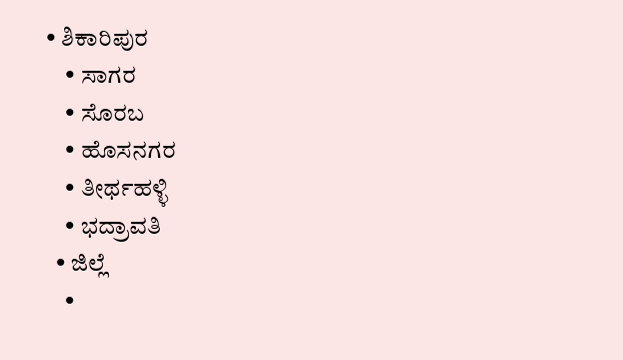• ಶಿಕಾರಿಪುರ
    • ಸಾಗರ
    • ಸೊರಬ
    • ಹೊಸನಗರ
    • ತೀರ್ಥಹಳ್ಳಿ
    • ಭದ್ರಾವತಿ
  • ಜಿಲ್ಲೆ
    •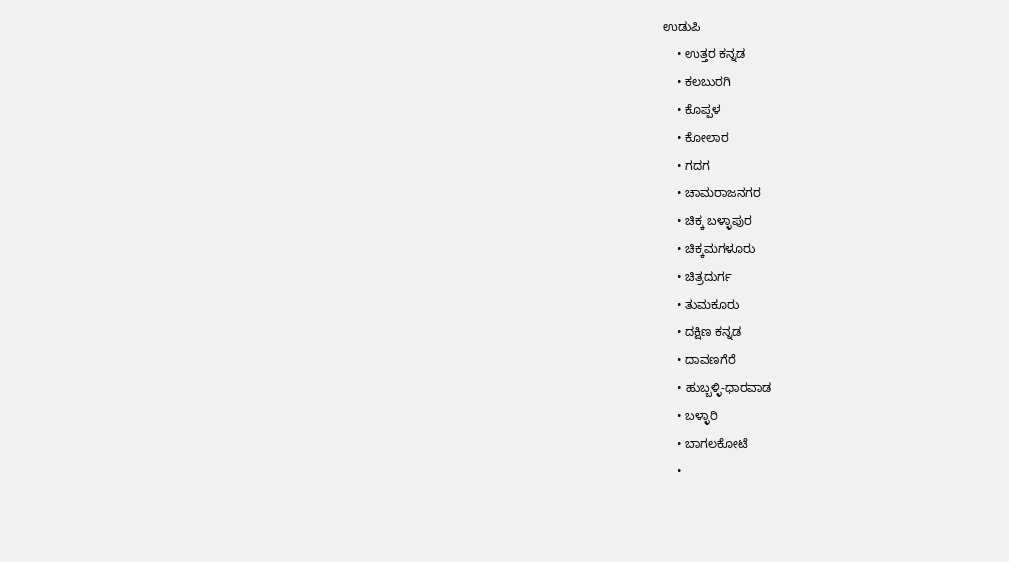ಉಡುಪಿ
    • ಉತ್ತರ ಕನ್ನಡ
    • ಕಲಬುರಗಿ
    • ಕೊಪ್ಪಳ
    • ಕೋಲಾರ
    • ಗದಗ
    • ಚಾಮರಾಜನಗರ
    • ಚಿಕ್ಕ ಬಳ್ಳಾಪುರ
    • ಚಿಕ್ಕಮಗಳೂರು
    • ಚಿತ್ರದುರ್ಗ
    • ತುಮಕೂರು
    • ದಕ್ಷಿಣ ಕನ್ನಡ
    • ದಾವಣಗೆರೆ
    • ಹುಬ್ಬಳ್ಳಿ-ಧಾರವಾಡ
    • ಬಳ್ಳಾರಿ
    • ಬಾಗಲಕೋಟೆ
    •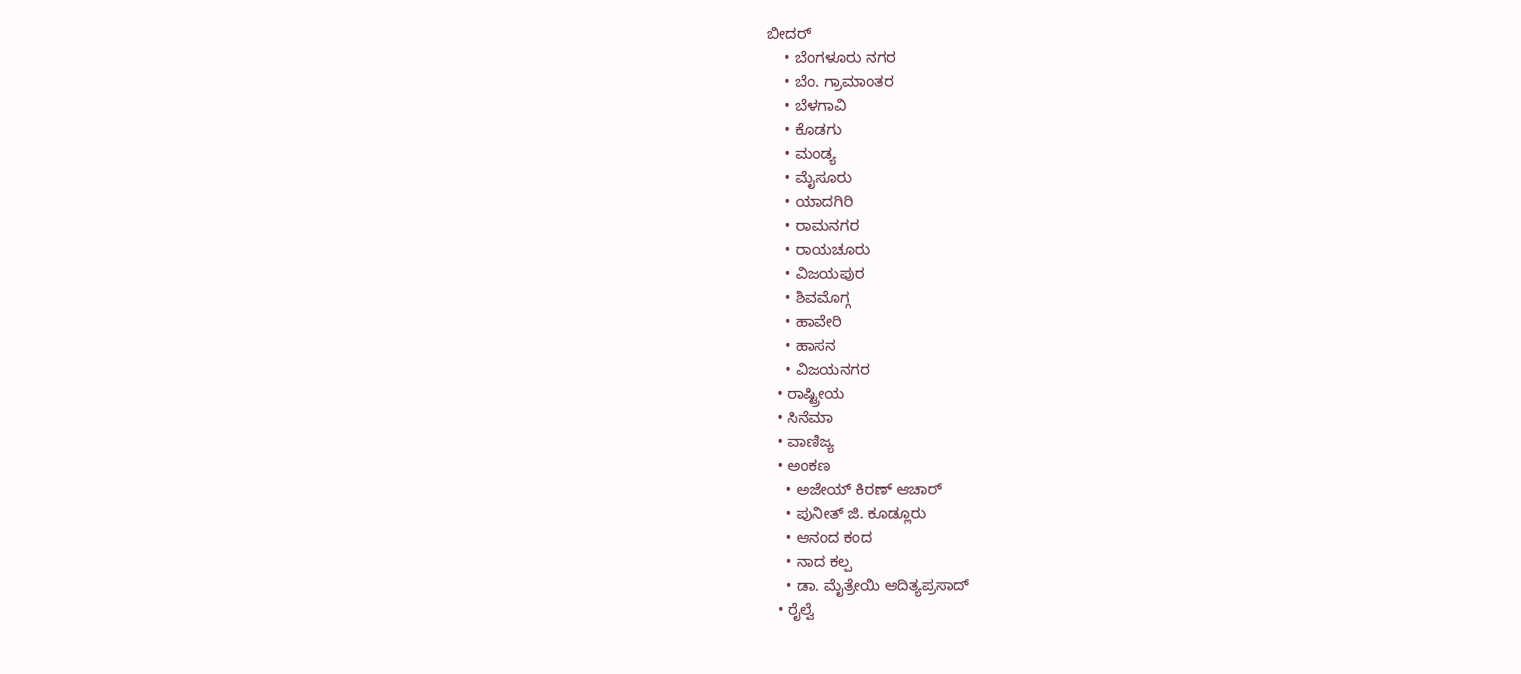ಬೀದರ್
    • ಬೆಂಗಳೂರು ನಗರ
    • ಬೆಂ. ಗ್ರಾಮಾಂತರ
    • ಬೆಳಗಾವಿ
    • ಕೊಡಗು
    • ಮಂಡ್ಯ
    • ಮೈಸೂರು
    • ಯಾದಗಿರಿ
    • ರಾಮನಗರ
    • ರಾಯಚೂರು
    • ವಿಜಯಪುರ
    • ಶಿವಮೊಗ್ಗ
    • ಹಾವೇರಿ
    • ಹಾಸನ
    • ವಿಜಯನಗರ
  • ರಾಷ್ಟ್ರೀಯ
  • ಸಿನೆಮಾ
  • ವಾಣಿಜ್ಯ
  • ಅಂಕಣ
    • ಅಜೇಯ್ ಕಿರಣ್ ಆಚಾರ್
    • ಪುನೀತ್ ಜಿ. ಕೂಡ್ಲೂರು
    • ಆನಂದ ಕಂದ
    • ನಾದ ಕಲ್ಪ
    • ಡಾ. ಮೈತ್ರೇಯಿ ಆದಿತ್ಯಪ್ರಸಾದ್
  • ರೈಲ್ವೆ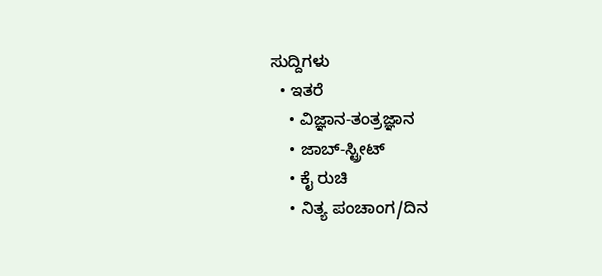ಸುದ್ದಿಗಳು
  • ಇತರೆ
    • ವಿಜ್ಞಾನ-ತಂತ್ರಜ್ಞಾನ
    • ಜಾಬ್-ಸ್ಟ್ರೀಟ್
    • ಕೈ ರುಚಿ
    • ನಿತ್ಯ ಪಂಚಾಂಗ/ದಿನ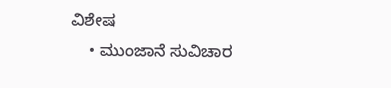ವಿಶೇಷ
    • ಮುಂಜಾನೆ ಸುವಿಚಾರ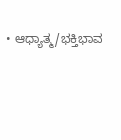• ಆಧ್ಯಾತ್ಮ/ಭಕ್ತಿಭಾವ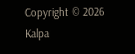Copyright © 2026 Kalpa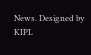News. Designed by KIPL